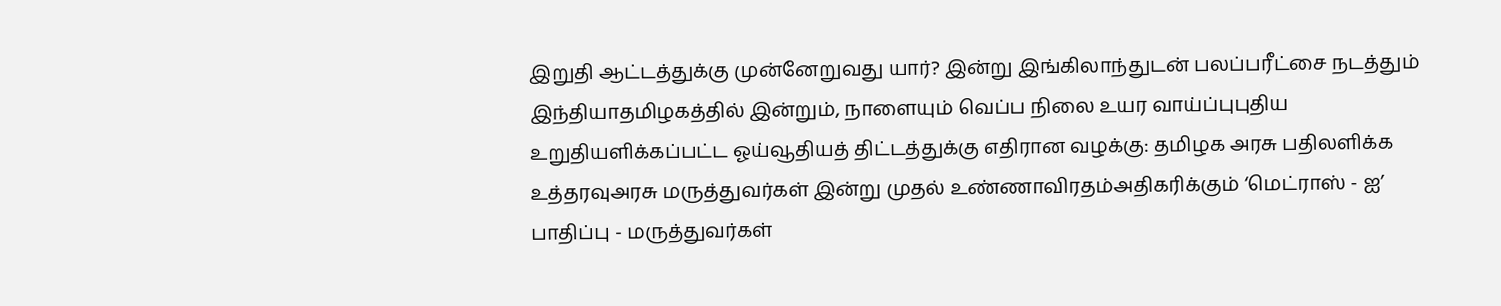இறுதி ஆட்டத்துக்கு முன்னேறுவது யார்? இன்று இங்கிலாந்துடன் பலப்பரீட்சை நடத்தும் இந்தியாதமிழகத்தில் இன்றும், நாளையும் வெப்ப நிலை உயர வாய்ப்புபுதிய உறுதியளிக்கப்பட்ட ஓய்வூதியத் திட்டத்துக்கு எதிரான வழக்கு: தமிழக அரசு பதிலளிக்க உத்தரவுஅரசு மருத்துவர்கள் இன்று முதல் உண்ணாவிரதம்அதிகரிக்கும் ‘மெட்ராஸ் - ஐ’ பாதிப்பு - மருத்துவர்கள்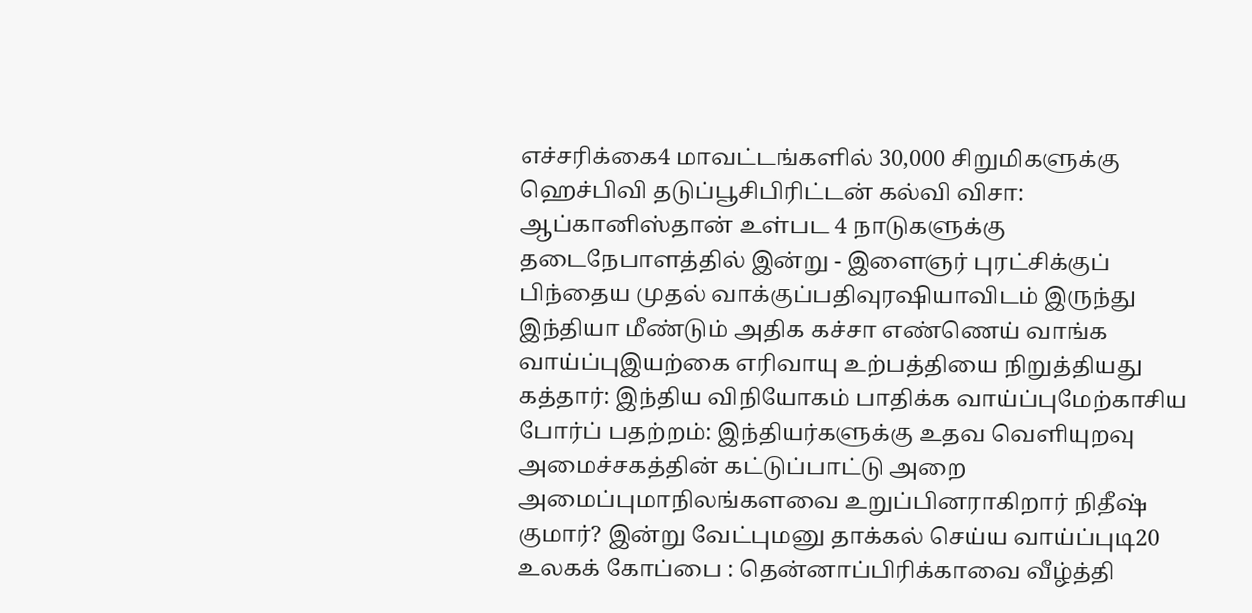எச்சரிக்கை4 மாவட்டங்களில் 30,000 சிறுமிகளுக்கு ஹெச்பிவி தடுப்பூசிபிரிட்டன் கல்வி விசா: ஆப்கானிஸ்தான் உள்பட 4 நாடுகளுக்கு தடைநேபாளத்தில் இன்று - இளைஞர் புரட்சிக்குப் பிந்தைய முதல் வாக்குப்பதிவுரஷியாவிடம் இருந்து இந்தியா மீண்டும் அதிக கச்சா எண்ணெய் வாங்க வாய்ப்புஇயற்கை எரிவாயு உற்பத்தியை நிறுத்தியது கத்தார்: இந்திய விநியோகம் பாதிக்க வாய்ப்புமேற்காசிய போர்ப் பதற்றம்: இந்தியர்களுக்கு உதவ வெளியுறவு அமைச்சகத்தின் கட்டுப்பாட்டு அறை அமைப்புமாநிலங்களவை உறுப்பினராகிறார் நிதீஷ் குமார்? இன்று வேட்புமனு தாக்கல் செய்ய வாய்ப்புடி20 உலகக் கோப்பை : தென்னாப்பிரிக்காவை வீழ்த்தி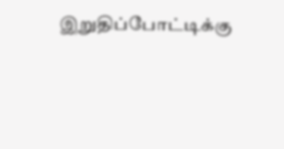இறுதிப்போட்டிக்கு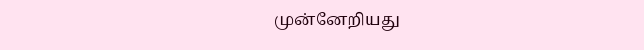முன்னேறியது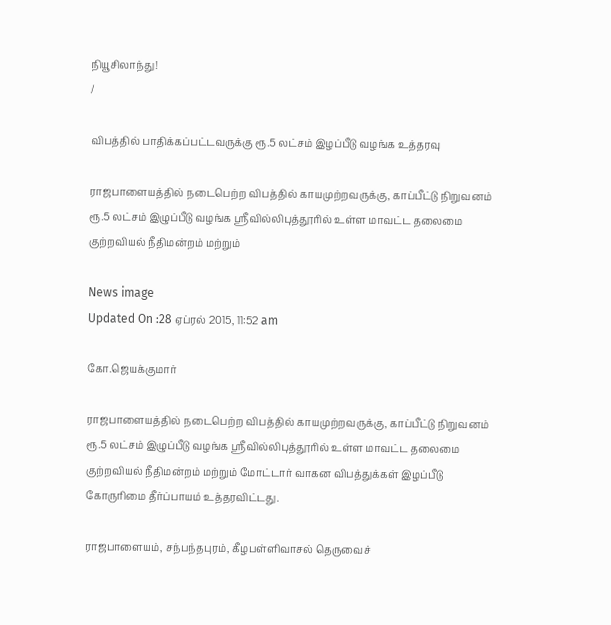நியூசிலாந்து!
/

விபத்தில் பாதிக்கப்பட்டவருக்கு ரூ.5 லட்சம் இழப்பீடு வழங்க உத்தரவு

ராஜபாளையத்தில் நடைபெற்ற விபத்தில் காயமுற்றவருக்கு, காப்பீட்டு நிறுவனம் ரூ.5 லட்சம் இழுப்பீடு வழங்க ஸ்ரீவில்லிபுத்தூரில் உள்ள மாவட்ட தலைமை குற்றவியல் நீதிமன்றம் மற்றும்

News image
Updated On :28 ஏப்ரல் 2015, 11:52 am

கோ.ஜெயக்குமார்

ராஜபாளையத்தில் நடைபெற்ற விபத்தில் காயமுற்றவருக்கு, காப்பீட்டு நிறுவனம் ரூ.5 லட்சம் இழுப்பீடு வழங்க ஸ்ரீவில்லிபுத்தூரில் உள்ள மாவட்ட தலைமை குற்றவியல் நீதிமன்றம் மற்றும் மோட்டார் வாகன விபத்துக்கள் இழப்பீடு கோருரிமை தீர்ப்பாயம் உத்தரவிட்டது.

ராஜபாளையம், சந்பந்தபுரம், கீழபள்ளிவாசல் தெருவைச்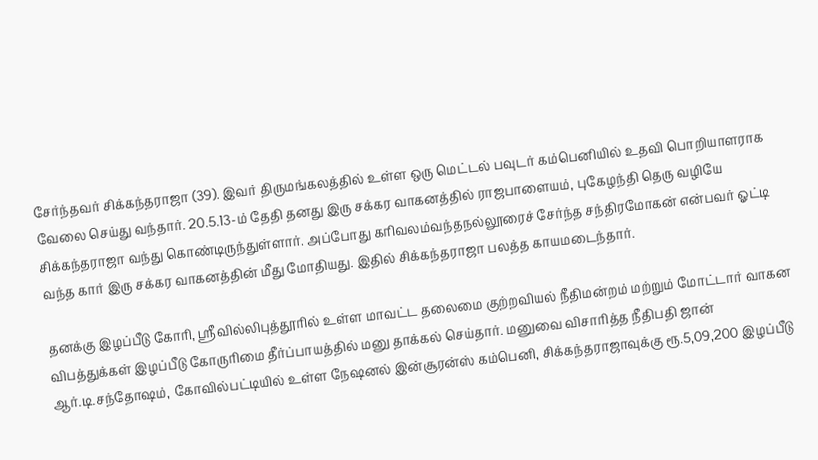சேர்ந்தவர் சிக்கந்தராஜா (39). இவர் திருமங்கலத்தில் உள்ள ஒரு மெட்டல் பவுடர் கம்பெனியில் உதவி பொறியாளராக வேலை செய்து வந்தார். 20.5.13-ம் தேதி தனது இரு சக்கர வாகனத்தில் ராஜபாளையம், புகேழந்தி தெரு வழியே சிக்கந்தராஜா வந்து கொண்டிருந்துள்ளார். அப்போது கரிவலம்வந்தநல்லூரைச் சேர்ந்த சந்திரமோகன் என்பவர் ஓட்டி வந்த கார் இரு சக்கர வாகனத்தின் மீது மோதியது. இதில் சிக்கந்தராஜா பலத்த காயமடைந்தார்.

தனக்கு இழப்பீடு கோரி, ஸ்ரீவில்லிபுத்தூரில் உள்ள மாவட்ட தலைமை குற்றவியல் நீதிமன்றம் மற்றும் மோட்டார் வாகன விபத்துக்கள் இழப்பீடு கோருரிமை தீர்ப்பாயத்தில் மனு தாக்கல் செய்தார். மனுவை விசாரித்த நீதிபதி ஜான் ஆர்.டி.சந்தோஷம், கோவில்பட்டியில் உள்ள நேஷனல் இன்சூரன்ஸ் கம்பெனி, சிக்கந்தராஜாவுக்கு ரூ.5,09,200 இழப்பீடு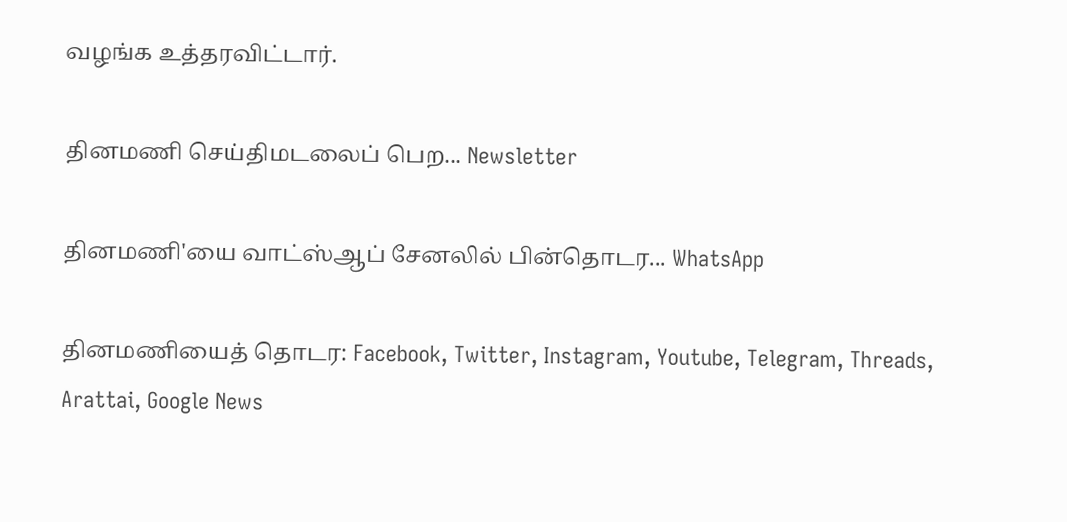வழங்க உத்தரவிட்டார்.

தினமணி செய்திமடலைப் பெற... Newsletter

தினமணி'யை வாட்ஸ்ஆப் சேனலில் பின்தொடர... WhatsApp

தினமணியைத் தொடர: Facebook, Twitter, Instagram, Youtube, Telegram, Threads, Arattai, Google News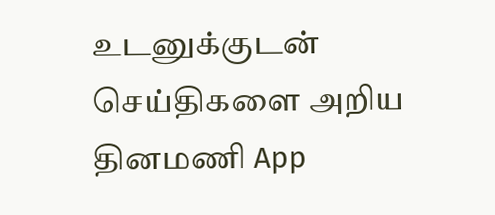உடனுக்குடன் செய்திகளை அறிய தினமணி App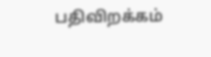பதிவிறக்கம்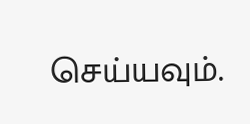செய்யவும்.